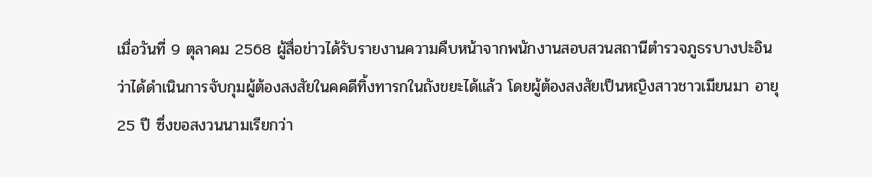เมื่อวันที่ 9 ตุลาคม 2568 ผู้สื่อข่าวได้รับรายงานความคืบหน้าจากพนักงานสอบสวนสถานีตำรวจภูธรบางปะอิน ว่าได้ดำเนินการจับกุมผู้ต้องสงสัยในคคดีทิ้งทารกในถังขยะได้แล้ว โดยผู้ต้องสงสัยเป็นหญิงสาวชาวเมียนมา อายุ 25 ปี ซึ่งขอสงวนนามเรียกว่า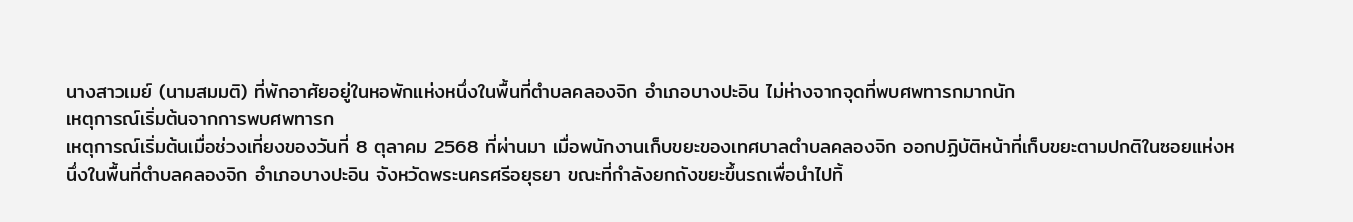นางสาวเมย์ (นามสมมติ) ที่พักอาศัยอยู่ในหอพักแห่งหนึ่งในพื้นที่ตำบลคลองจิก อำเภอบางปะอิน ไม่ห่างจากจุดที่พบศพทารกมากนัก
เหตุการณ์เริ่มต้นจากการพบศพทารก
เหตุการณ์เริ่มต้นเมื่อช่วงเที่ยงของวันที่ 8 ตุลาคม 2568 ที่ผ่านมา เมื่อพนักงานเก็บขยะของเทศบาลตำบลคลองจิก ออกปฏิบัติหน้าที่เก็บขยะตามปกติในซอยแห่งหนึ่งในพื้นที่ตำบลคลองจิก อำเภอบางปะอิน จังหวัดพระนครศรีอยุธยา ขณะที่กำลังยกถังขยะขึ้นรถเพื่อนำไปทิ้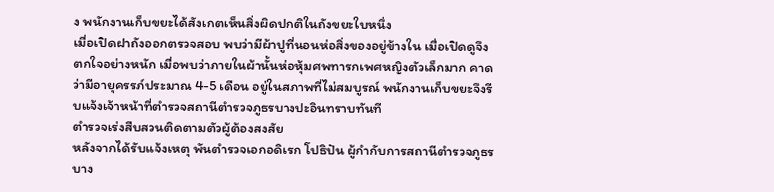ง พนักงานเก็บขยะได้สังเกตเห็นสิ่งผิดปกติในถังขยะใบหนึ่ง
เมื่อเปิดฝาถังออกตรวจสอบ พบว่ามีผ้าปูที่นอนห่อสิ่งของอยู่ข้างใน เมื่อเปิดดูจึงตกใจอย่างหนัก เมื่อพบว่าภายในผ้านั้นห่อหุ้มศพทารกเพศหญิงตัวเล็กมาก คาดว่ามีอายุครรภ์ประมาณ 4-5 เดือน อยู่ในสภาพที่ไม่สมบูรณ์ พนักงานเก็บขยะจึงรีบแจ้งเจ้าหน้าที่ตำรวจสถานีตำรวจภูธรบางปะอินทราบทันที
ตำรวจเร่งสืบสวนติดตามตัวผู้ต้องสงสัย
หลังจากได้รับแจ้งเหตุ พันตำรวจเอกอดิเรก โปธิปัน ผู้กำกับการสถานีตำรวจภูธรบาง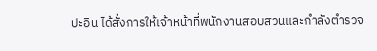ปะอิน ได้สั่งการให้เจ้าหน้าที่พนักงานสอบสวนและกำลังตำรวจ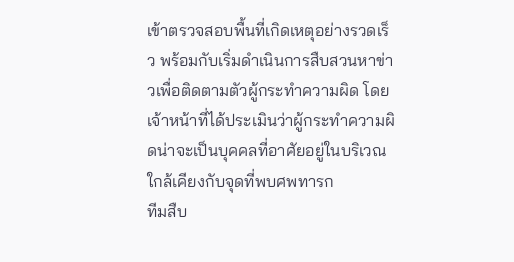เข้าตรวจสอบพื้นที่เกิดเหตุอย่างรวดเร็ว พร้อมกับเริ่มดำเนินการสืบสวนหาข่าวเพื่อติดตามตัวผู้กระทำความผิด โดยเจ้าหน้าที่ได้ประเมินว่าผู้กระทำความผิดน่าจะเป็นบุคคลที่อาศัยอยู่ในบริเวณใกล้เคียงกับจุดที่พบศพทารก
ทีมสืบ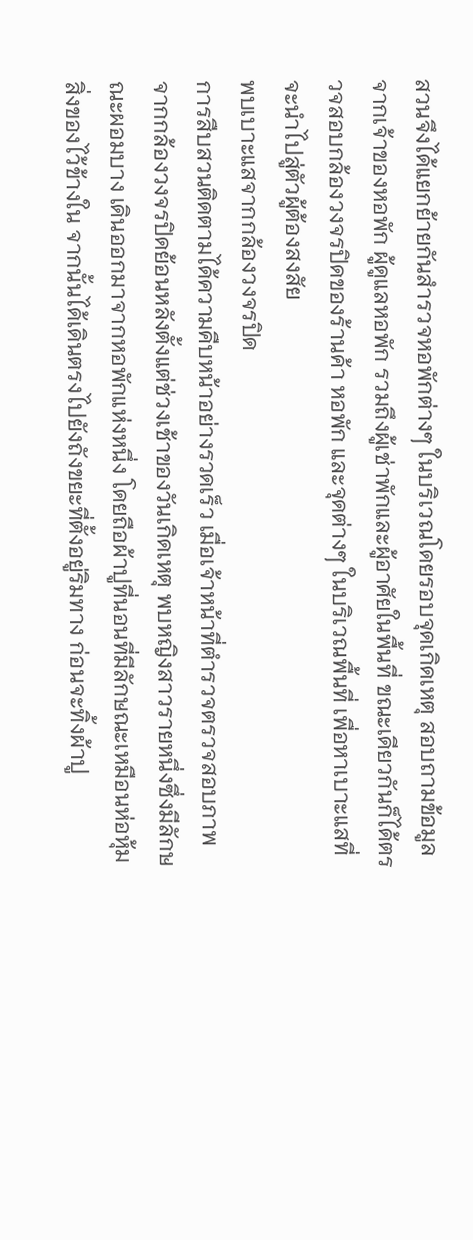สวนจึงได้แยกย้ายกันสำรวจหอพักต่างๆ ในบริเวณโดยรอบจุดเกิดเหตุ สอบถามข้อมูลจากเจ้าของหอพัก ผู้ดูแลหอพัก รวมถึงผู้เช่าพักและผู้อาศัยในพื้นที่ ขณะเดียวกันก็ได้ตรวจสอบกล้องวงจรปิดของร้านค้า หอพัก และจุดต่างๆ ในบริเวณพื้นที่ เพื่อหาเบาะแสที่จะนำไปสู่ตัวผู้ต้องสงสัย
พบเบาะแสจากกล้องวงจรปิด
การสืบสวนติดตามได้ความคืบหน้าอย่างรวดเร็ว เมื่อเจ้าหน้าที่ตำรวจตรวจสอบภาพจากกล้องวงจรปิดย้อนหลังตั้งแต่ช่วงเช้าของวันเกิดเหตุ พบหญิงสาวรายหนึ่งซึ่งมีลักษณะผอมบาง เดินออกมาจากหอพักแห่งหนึ่ง โดยถือผ้าปูที่นอนที่มีลักษณะเหมือนห่อหุ้มสิ่งของไว้ข้างใน จากนั้นได้เดินตรงไปยังถังขยะที่ตั้งอยู่ริมทาง ก่อนจะทิ้งผ้าปู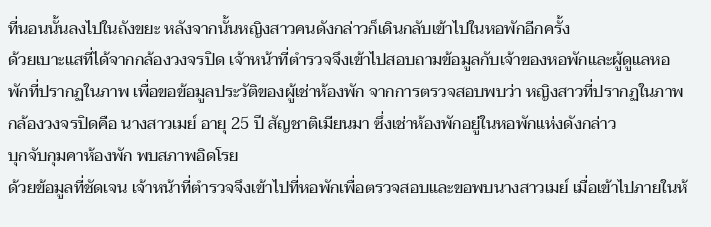ที่นอนนั้นลงไปในถังขยะ หลังจากนั้นหญิงสาวคนดังกล่าวก็เดินกลับเข้าไปในหอพักอีกครั้ง
ด้วยเบาะแสที่ได้จากกล้องวงจรปิด เจ้าหน้าที่ตำรวจจึงเข้าไปสอบถามข้อมูลกับเจ้าของหอพักและผู้ดูแลหอพักที่ปรากฏในภาพ เพื่อขอข้อมูลประวัติของผู้เช่าห้องพัก จากการตรวจสอบพบว่า หญิงสาวที่ปรากฏในภาพกล้องวงจรปิดคือ นางสาวเมย์ อายุ 25 ปี สัญชาติเมียนมา ซึ่งเช่าห้องพักอยู่ในหอพักแห่งดังกล่าว
บุกจับกุมคาห้องพัก พบสภาพอิดโรย
ด้วยข้อมูลที่ชัดเจน เจ้าหน้าที่ตำรวจจึงเข้าไปที่หอพักเพื่อตรวจสอบและขอพบนางสาวเมย์ เมื่อเข้าไปภายในห้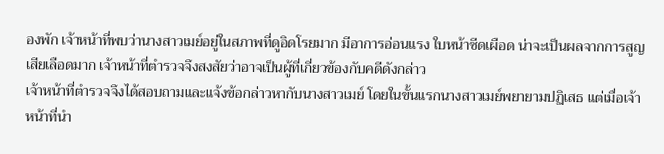องพัก เจ้าหน้าที่พบว่านางสาวเมย์อยู่ในสภาพที่ดูอิดโรยมาก มีอาการอ่อนแรง ใบหน้าซีดเผือด น่าจะเป็นผลจากการสูญเสียเลือดมาก เจ้าหน้าที่ตำรวจจึงสงสัยว่าอาจเป็นผู้ที่เกี่ยวข้องกับคดีดังกล่าว
เจ้าหน้าที่ตำรวจจึงได้สอบถามและแจ้งข้อกล่าวหากับนางสาวเมย์ โดยในขั้นแรกนางสาวเมย์พยายามปฏิเสธ แต่เมื่อเจ้าหน้าที่นำ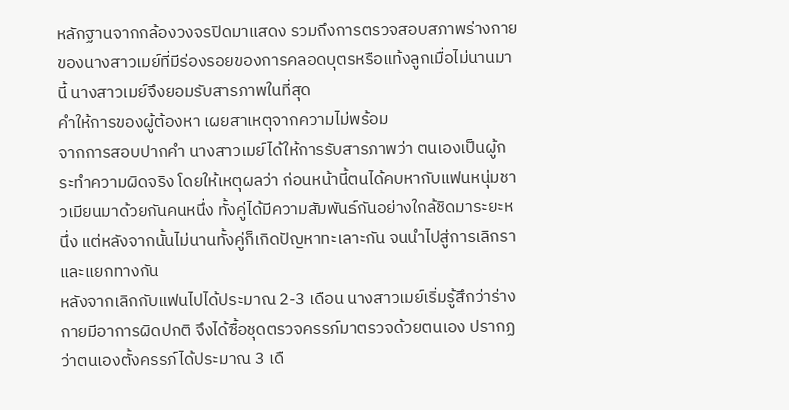หลักฐานจากกล้องวงจรปิดมาแสดง รวมถึงการตรวจสอบสภาพร่างกายของนางสาวเมย์ที่มีร่องรอยของการคลอดบุตรหรือแท้งลูกเมื่อไม่นานมานี้ นางสาวเมย์จึงยอมรับสารภาพในที่สุด
คำให้การของผู้ต้องหา เผยสาเหตุจากความไม่พร้อม
จากการสอบปากคำ นางสาวเมย์ได้ให้การรับสารภาพว่า ตนเองเป็นผู้กระทำความผิดจริง โดยให้เหตุผลว่า ก่อนหน้านี้ตนได้คบหากับแฟนหนุ่มชาวเมียนมาด้วยกันคนหนึ่ง ทั้งคู่ได้มีความสัมพันธ์กันอย่างใกล้ชิดมาระยะหนึ่ง แต่หลังจากนั้นไม่นานทั้งคู่ก็เกิดปัญหาทะเลาะกัน จนนำไปสู่การเลิกราและแยกทางกัน
หลังจากเลิกกับแฟนไปได้ประมาณ 2-3 เดือน นางสาวเมย์เริ่มรู้สึกว่าร่างกายมีอาการผิดปกติ จึงได้ซื้อชุดตรวจครรภ์มาตรวจด้วยตนเอง ปรากฏว่าตนเองตั้งครรภ์ได้ประมาณ 3 เดื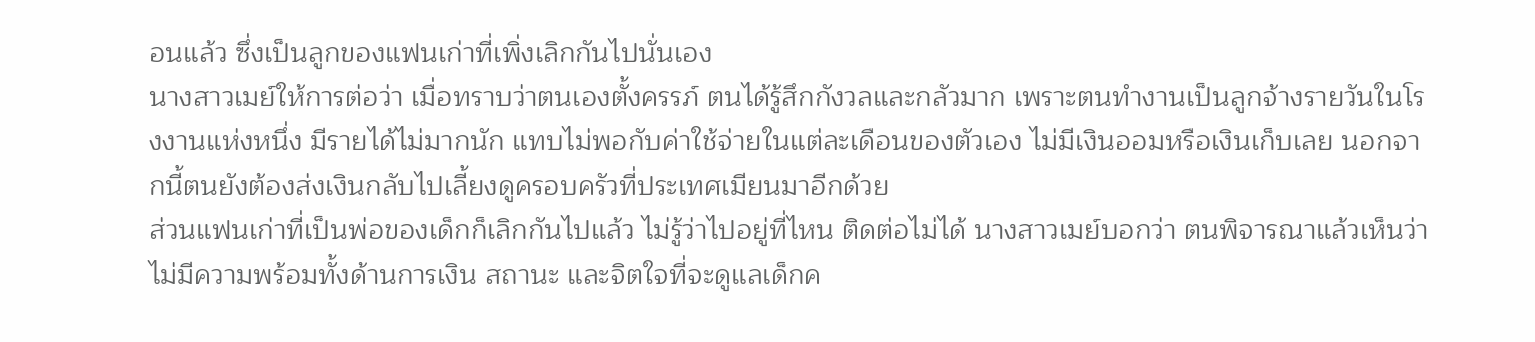อนแล้ว ซึ่งเป็นลูกของแฟนเก่าที่เพิ่งเลิกกันไปนั่นเอง
นางสาวเมย์ให้การต่อว่า เมื่อทราบว่าตนเองตั้งครรภ์ ตนได้รู้สึกกังวลและกลัวมาก เพราะตนทำงานเป็นลูกจ้างรายวันในโรงงานแห่งหนึ่ง มีรายได้ไม่มากนัก แทบไม่พอกับค่าใช้จ่ายในแต่ละเดือนของตัวเอง ไม่มีเงินออมหรือเงินเก็บเลย นอกจากนี้ตนยังต้องส่งเงินกลับไปเลี้ยงดูครอบครัวที่ประเทศเมียนมาอีกด้วย
ส่วนแฟนเก่าที่เป็นพ่อของเด็กก็เลิกกันไปแล้ว ไม่รู้ว่าไปอยู่ที่ไหน ติดต่อไม่ได้ นางสาวเมย์บอกว่า ตนพิจารณาแล้วเห็นว่าไม่มีความพร้อมทั้งด้านการเงิน สถานะ และจิตใจที่จะดูแลเด็กค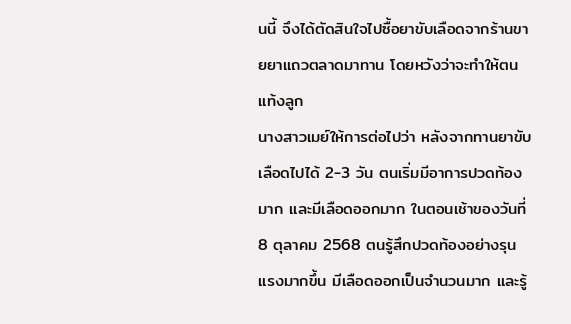นนี้ จึงได้ตัดสินใจไปซื้อยาขับเลือดจากร้านขายยาแถวตลาดมาทาน โดยหวังว่าจะทำให้ตนแท้งลูก
นางสาวเมย์ให้การต่อไปว่า หลังจากทานยาขับเลือดไปได้ 2-3 วัน ตนเริ่มมีอาการปวดท้องมาก และมีเลือดออกมาก ในตอนเช้าของวันที่ 8 ตุลาคม 2568 ตนรู้สึกปวดท้องอย่างรุนแรงมากขึ้น มีเลือดออกเป็นจำนวนมาก และรู้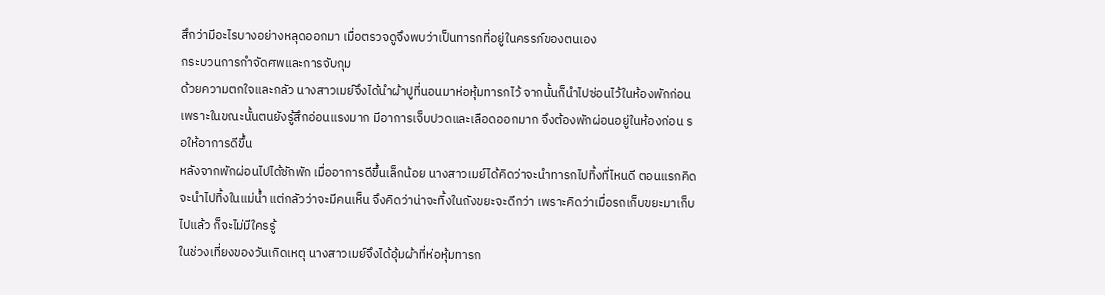สึกว่ามีอะไรบางอย่างหลุดออกมา เมื่อตรวจดูจึงพบว่าเป็นทารกที่อยู่ในครรภ์ของตนเอง
กระบวนการกำจัดศพและการจับกุม
ด้วยความตกใจและกลัว นางสาวเมย์จึงได้นำผ้าปูที่นอนมาห่อหุ้มทารกไว้ จากนั้นก็นำไปซ่อนไว้ในห้องพักก่อน เพราะในขณะนั้นตนยังรู้สึกอ่อนแรงมาก มีอาการเจ็บปวดและเลือดออกมาก จึงต้องพักผ่อนอยู่ในห้องก่อน รอให้อาการดีขึ้น
หลังจากพักผ่อนไปได้ซักพัก เมื่ออาการดีขึ้นเล็กน้อย นางสาวเมย์ได้คิดว่าจะนำทารกไปทิ้งที่ไหนดี ตอนแรกคิดจะนำไปทิ้งในแม่น้ำ แต่กลัวว่าจะมีคนเห็น จึงคิดว่าน่าจะทิ้งในถังขยะจะดีกว่า เพราะคิดว่าเมื่อรถเก็บขยะมาเก็บไปแล้ว ก็จะไม่มีใครรู้
ในช่วงเที่ยงของวันเกิดเหตุ นางสาวเมย์จึงได้อุ้มผ้าที่ห่อหุ้มทารก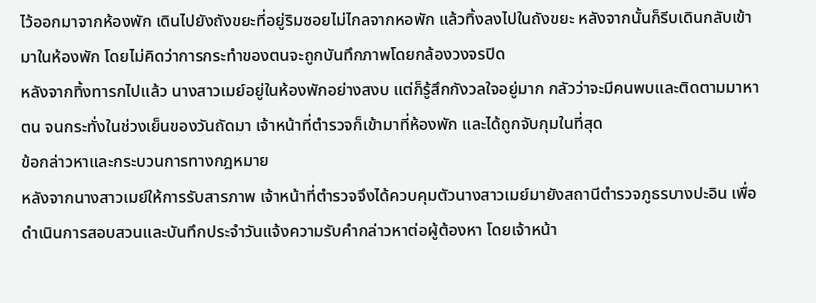ไว้ออกมาจากห้องพัก เดินไปยังถังขยะที่อยู่ริมซอยไม่ไกลจากหอพัก แล้วทิ้งลงไปในถังขยะ หลังจากนั้นก็รีบเดินกลับเข้ามาในห้องพัก โดยไม่คิดว่าการกระทำของตนจะถูกบันทึกภาพโดยกล้องวงจรปิด
หลังจากทิ้งทารกไปแล้ว นางสาวเมย์อยู่ในห้องพักอย่างสงบ แต่ก็รู้สึกกังวลใจอยู่มาก กลัวว่าจะมีคนพบและติดตามมาหาตน จนกระทั่งในช่วงเย็นของวันถัดมา เจ้าหน้าที่ตำรวจก็เข้ามาที่ห้องพัก และได้ถูกจับกุมในที่สุด
ข้อกล่าวหาและกระบวนการทางกฎหมาย
หลังจากนางสาวเมย์ให้การรับสารภาพ เจ้าหน้าที่ตำรวจจึงได้ควบคุมตัวนางสาวเมย์มายังสถานีตำรวจภูธรบางปะอิน เพื่อดำเนินการสอบสวนและบันทึกประจำวันแจ้งความรับคำกล่าวหาต่อผู้ต้องหา โดยเจ้าหน้า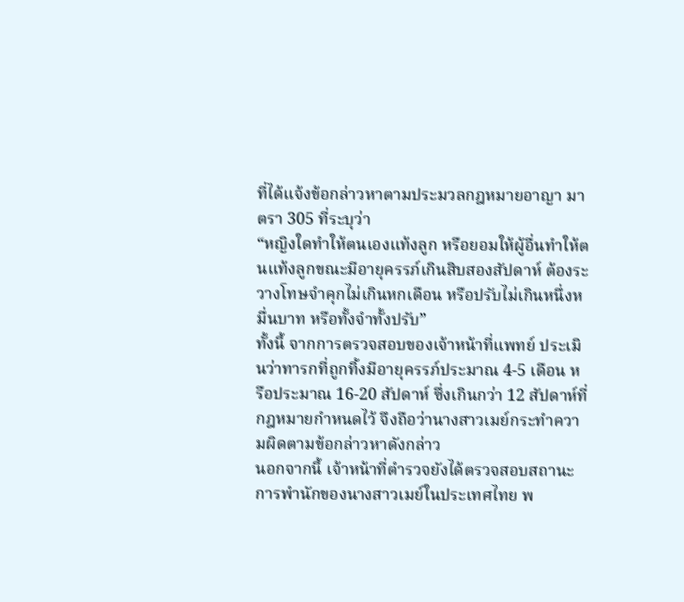ที่ได้แจ้งข้อกล่าวหาตามประมวลกฎหมายอาญา มาตรา 305 ที่ระบุว่า
“หญิงใดทำให้ตนเองแท้งลูก หรือยอมให้ผู้อื่นทำให้ตนแท้งลูกขณะมีอายุครรภ์เกินสิบสองสัปดาห์ ต้องระวางโทษจำคุกไม่เกินหกเดือน หรือปรับไม่เกินหนึ่งหมื่นบาท หรือทั้งจำทั้งปรับ”
ทั้งนี้ จากการตรวจสอบของเจ้าหน้าที่แพทย์ ประเมินว่าทารกที่ถูกทิ้งมีอายุครรภ์ประมาณ 4-5 เดือน หรือประมาณ 16-20 สัปดาห์ ซึ่งเกินกว่า 12 สัปดาห์ที่กฎหมายกำหนดไว้ จึงถือว่านางสาวเมย์กระทำความผิดตามข้อกล่าวหาดังกล่าว
นอกจากนี้ เจ้าหน้าที่ตำรวจยังได้ตรวจสอบสถานะการพำนักของนางสาวเมย์ในประเทศไทย พ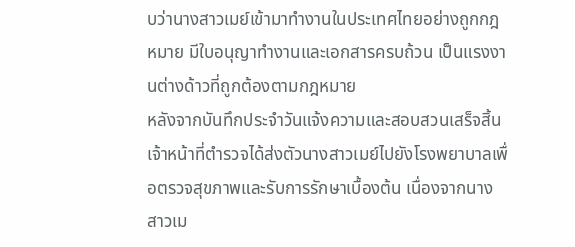บว่านางสาวเมย์เข้ามาทำงานในประเทศไทยอย่างถูกกฎหมาย มีใบอนุญาทำงานและเอกสารครบถ้วน เป็นแรงงานต่างด้าวที่ถูกต้องตามกฎหมาย
หลังจากบันทึกประจำวันแจ้งความและสอบสวนเสร็จสิ้น เจ้าหน้าที่ตำรวจได้ส่งตัวนางสาวเมย์ไปยังโรงพยาบาลเพื่อตรวจสุขภาพและรับการรักษาเบื้องต้น เนื่องจากนางสาวเม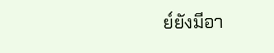ย์ยังมีอา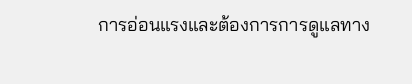การอ่อนแรงและต้องการการดูแลทาง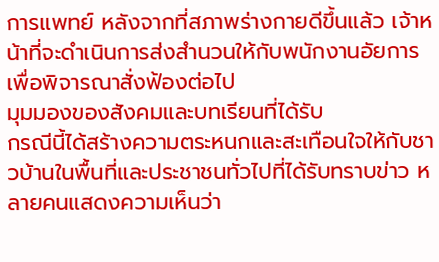การแพทย์ หลังจากที่สภาพร่างกายดีขึ้นแล้ว เจ้าหน้าที่จะดำเนินการส่งสำนวนให้กับพนักงานอัยการเพื่อพิจารณาสั่งฟ้องต่อไป
มุมมองของสังคมและบทเรียนที่ได้รับ
กรณีนี้ได้สร้างความตระหนกและสะเทือนใจให้กับชาวบ้านในพื้นที่และประชาชนทั่วไปที่ได้รับทราบข่าว หลายคนแสดงความเห็นว่า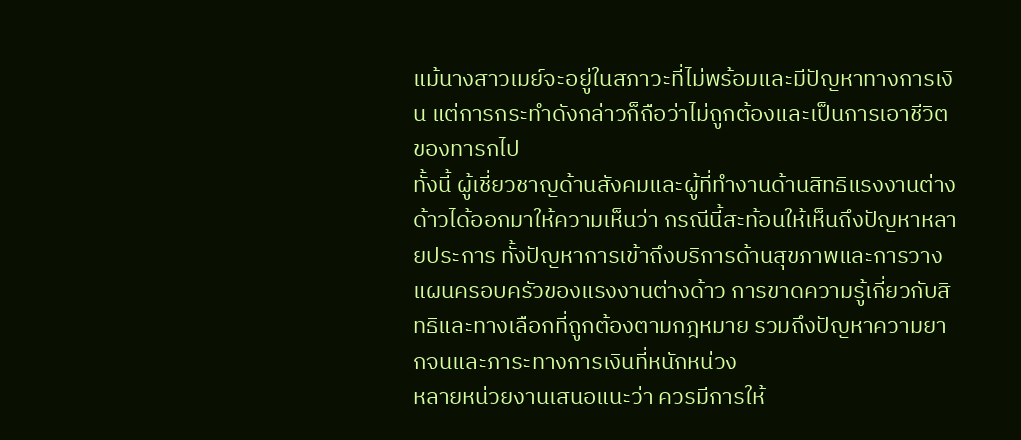แม้นางสาวเมย์จะอยู่ในสภาวะที่ไม่พร้อมและมีปัญหาทางการเงิน แต่การกระทำดังกล่าวก็ถือว่าไม่ถูกต้องและเป็นการเอาชีวิตของทารกไป
ทั้งนี้ ผู้เชี่ยวชาญด้านสังคมและผู้ที่ทำงานด้านสิทธิแรงงานต่างด้าวได้ออกมาให้ความเห็นว่า กรณีนี้สะท้อนให้เห็นถึงปัญหาหลายประการ ทั้งปัญหาการเข้าถึงบริการด้านสุขภาพและการวางแผนครอบครัวของแรงงานต่างด้าว การขาดความรู้เกี่ยวกับสิทธิและทางเลือกที่ถูกต้องตามกฎหมาย รวมถึงปัญหาความยากจนและภาระทางการเงินที่หนักหน่วง
หลายหน่วยงานเสนอแนะว่า ควรมีการให้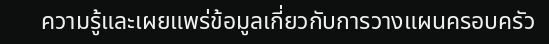ความรู้และเผยแพร่ข้อมูลเกี่ยวกับการวางแผนครอบครัว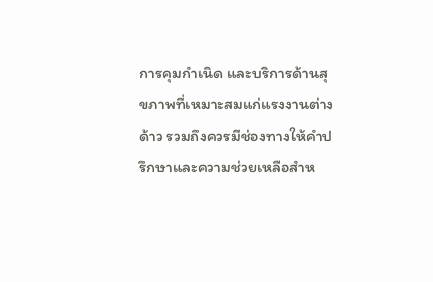การคุมกำเนิด และบริการด้านสุขภาพที่เหมาะสมแก่แรงงานต่างด้าว รวมถึงควรมีช่องทางให้คำปรึกษาและความช่วยเหลือสำห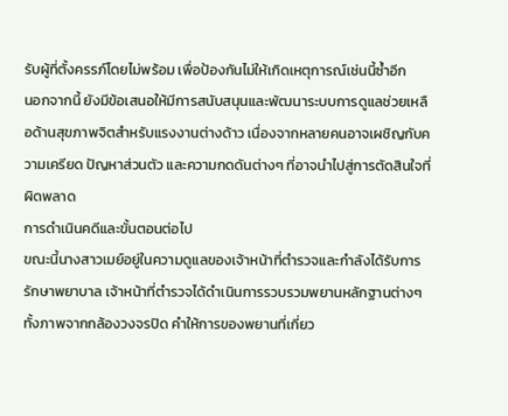รับผู้ที่ตั้งครรภ์โดยไม่พร้อม เพื่อป้องกันไม่ให้เกิดเหตุการณ์เช่นนี้ซ้ำอีก
นอกจากนี้ ยังมีข้อเสนอให้มีการสนับสนุนและพัฒนาระบบการดูแลช่วยเหลือด้านสุขภาพจิตสำหรับแรงงานต่างด้าว เนื่องจากหลายคนอาจเผชิญกับความเครียด ปัญหาส่วนตัว และความกดดันต่างๆ ที่อาจนำไปสู่การตัดสินใจที่ผิดพลาด
การดำเนินคดีและขั้นตอนต่อไป
ขณะนี้นางสาวเมย์อยู่ในความดูแลของเจ้าหน้าที่ตำรวจและกำลังได้รับการรักษาพยาบาล เจ้าหน้าที่ตำรวจได้ดำเนินการรวบรวมพยานหลักฐานต่างๆ ทั้งภาพจากกล้องวงจรปิด คำให้การของพยานที่เกี่ยว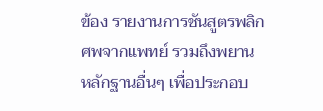ข้อง รายงานการชันสูตรพลิกศพจากแพทย์ รวมถึงพยานหลักฐานอื่นๆ เพื่อประกอบ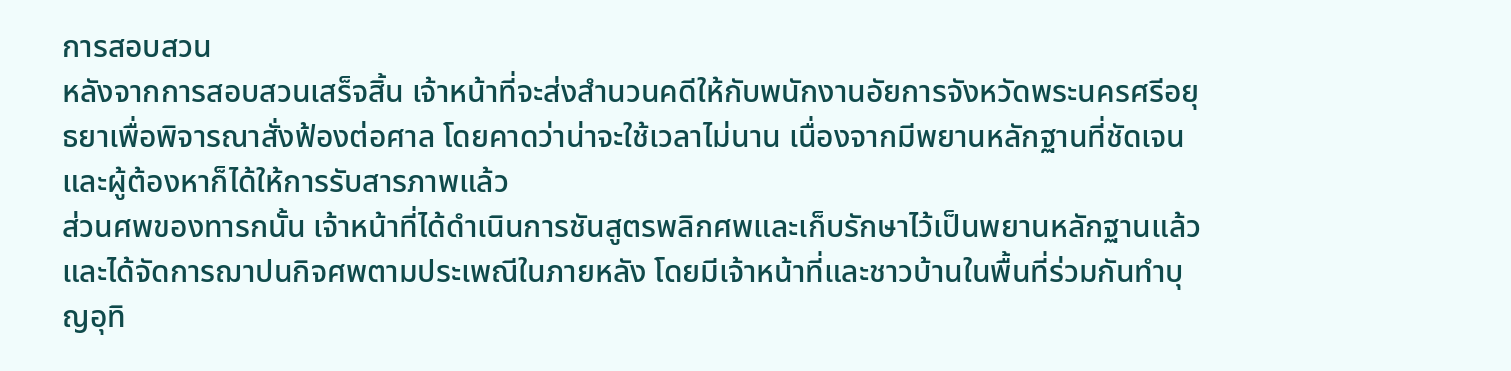การสอบสวน
หลังจากการสอบสวนเสร็จสิ้น เจ้าหน้าที่จะส่งสำนวนคดีให้กับพนักงานอัยการจังหวัดพระนครศรีอยุธยาเพื่อพิจารณาสั่งฟ้องต่อศาล โดยคาดว่าน่าจะใช้เวลาไม่นาน เนื่องจากมีพยานหลักฐานที่ชัดเจน และผู้ต้องหาก็ได้ให้การรับสารภาพแล้ว
ส่วนศพของทารกนั้น เจ้าหน้าที่ได้ดำเนินการชันสูตรพลิกศพและเก็บรักษาไว้เป็นพยานหลักฐานแล้ว และได้จัดการฌาปนกิจศพตามประเพณีในภายหลัง โดยมีเจ้าหน้าที่และชาวบ้านในพื้นที่ร่วมกันทำบุญอุทิ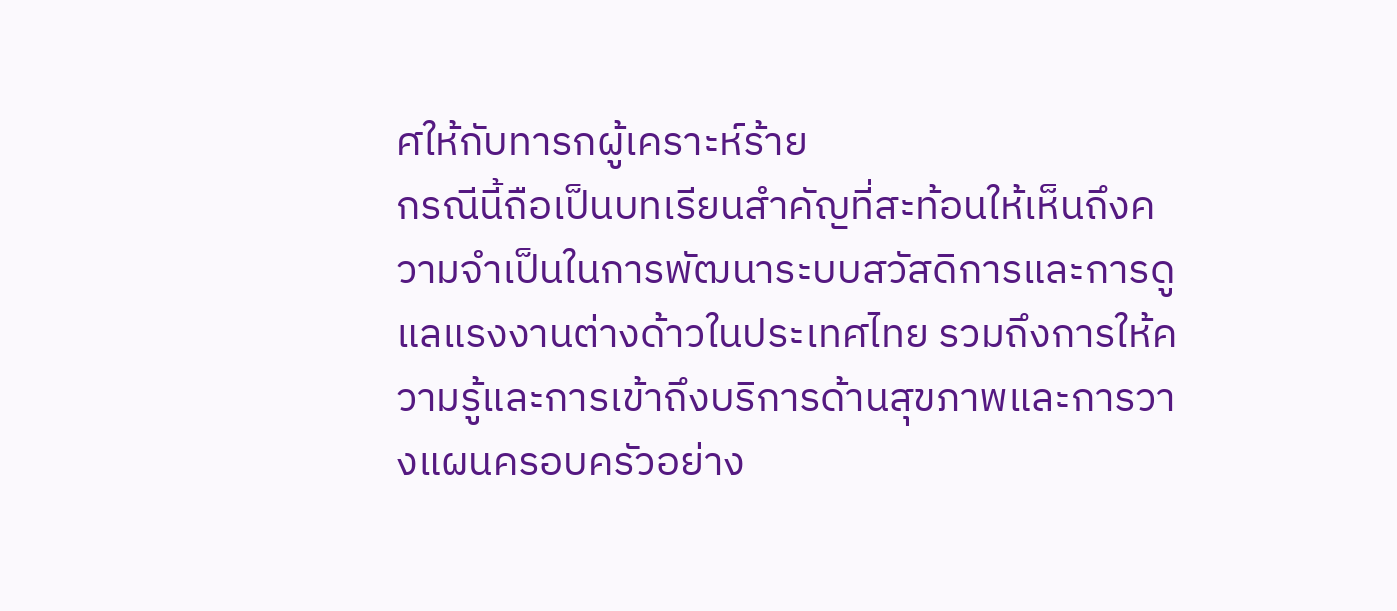ศให้กับทารกผู้เคราะห์ร้าย
กรณีนี้ถือเป็นบทเรียนสำคัญที่สะท้อนให้เห็นถึงความจำเป็นในการพัฒนาระบบสวัสดิการและการดูแลแรงงานต่างด้าวในประเทศไทย รวมถึงการให้ความรู้และการเข้าถึงบริการด้านสุขภาพและการวางแผนครอบครัวอย่าง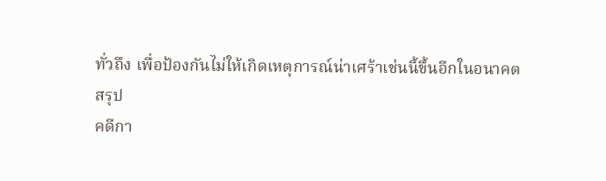ทั่วถึง เพื่อป้องกันไม่ให้เกิดเหตุการณ์น่าเศร้าเช่นนี้ขึ้นอีกในอนาคต
สรุป
คดีกา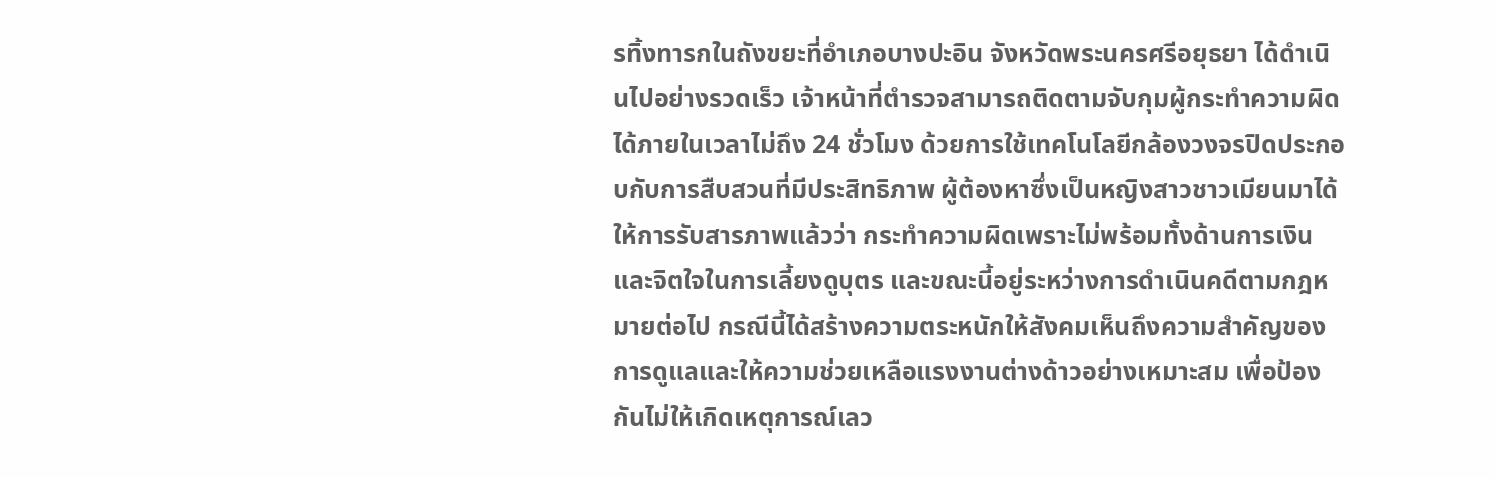รทิ้งทารกในถังขยะที่อำเภอบางปะอิน จังหวัดพระนครศรีอยุธยา ได้ดำเนินไปอย่างรวดเร็ว เจ้าหน้าที่ตำรวจสามารถติดตามจับกุมผู้กระทำความผิดได้ภายในเวลาไม่ถึง 24 ชั่วโมง ด้วยการใช้เทคโนโลยีกล้องวงจรปิดประกอบกับการสืบสวนที่มีประสิทธิภาพ ผู้ต้องหาซึ่งเป็นหญิงสาวชาวเมียนมาได้ให้การรับสารภาพแล้วว่า กระทำความผิดเพราะไม่พร้อมทั้งด้านการเงินและจิตใจในการเลี้ยงดูบุตร และขณะนี้อยู่ระหว่างการดำเนินคดีตามกฎหมายต่อไป กรณีนี้ได้สร้างความตระหนักให้สังคมเห็นถึงความสำคัญของการดูแลและให้ความช่วยเหลือแรงงานต่างด้าวอย่างเหมาะสม เพื่อป้องกันไม่ให้เกิดเหตุการณ์เลว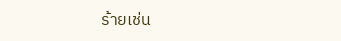ร้ายเช่น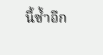นี้ซ้ำอีก